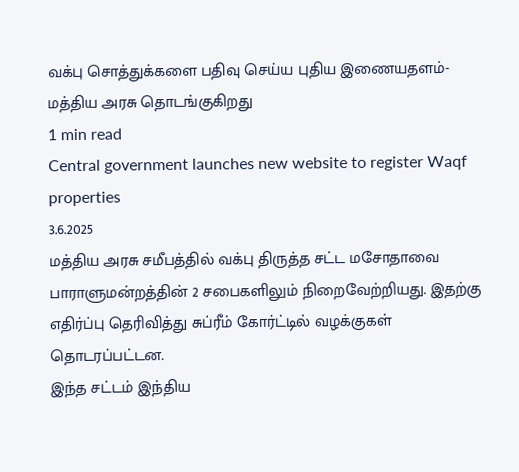வக்பு சொத்துக்களை பதிவு செய்ய புதிய இணையதளம்- மத்திய அரசு தொடங்குகிறது
1 min read
Central government launches new website to register Waqf properties
3.6.2025
மத்திய அரசு சமீபத்தில் வக்பு திருத்த சட்ட மசோதாவை பாராளுமன்றத்தின் 2 சபைகளிலும் நிறைவேற்றியது. இதற்கு எதிர்ப்பு தெரிவித்து சுப்ரீம் கோர்ட்டில் வழக்குகள் தொடரப்பட்டன.
இந்த சட்டம் இந்திய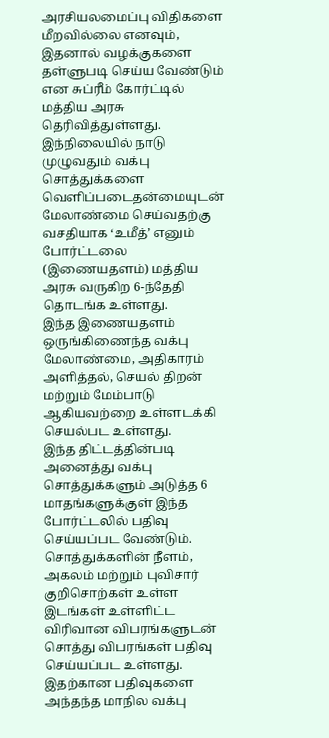அரசியலமைப்பு விதிகளை மீறவில்லை எனவும், இதனால் வழக்குகளை தள்ளுபடி செய்ய வேண்டும் என சுப்ரீம் கோர்ட்டில் மத்திய அரசு தெரிவித்துள்ளது.
இந்நிலையில் நாடு முழுவதும் வக்பு சொத்துக்களை வெளிப்படைதன்மையுடன் மேலாண்மை செய்வதற்கு வசதியாக ‘உமீத்’ எனும் போர்ட்டலை (இணையதளம்) மத்திய அரசு வருகிற 6-ந்தேதி தொடங்க உள்ளது.
இந்த இணையதளம் ஒருங்கிணைந்த வக்பு மேலாண்மை, அதிகாரம் அளித்தல், செயல் திறன் மற்றும் மேம்பாடு ஆகியவற்றை உள்ளடக்கி செயல்பட உள்ளது.
இந்த திட்டத்தின்படி அனைத்து வக்பு சொத்துக்களும் அடுத்த 6 மாதங்களுக்குள் இந்த போர்ட்டலில் பதிவு செய்யப்பட வேண்டும்.
சொத்துக்களின் நீளம், அகலம் மற்றும் புவிசார் குறிசொற்கள் உள்ள இடங்கள் உள்ளிட்ட விரிவான விபரங்களுடன் சொத்து விபரங்கள் பதிவு செய்யப்பட உள்ளது.
இதற்கான பதிவுகளை அந்தந்த மாநில வக்பு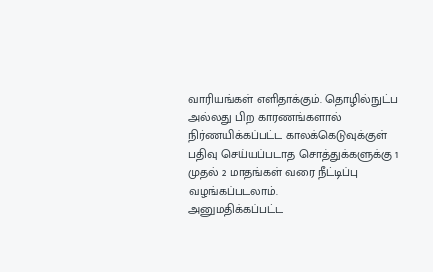வாரியங்கள் எளிதாக்கும். தொழில்நுட்ப அல்லது பிற காரணங்களால் நிர்ணயிக்கப்பட்ட காலக்கெடுவுக்குள் பதிவு செய்யப்படாத சொத்துக்களுக்கு 1 முதல் 2 மாதங்கள் வரை நீட்டிப்பு வழங்கப்படலாம்.
அனுமதிக்கப்பட்ட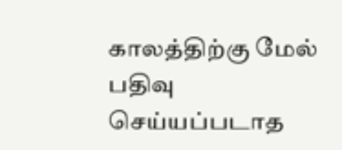காலத்திற்கு மேல் பதிவு செய்யப்படாத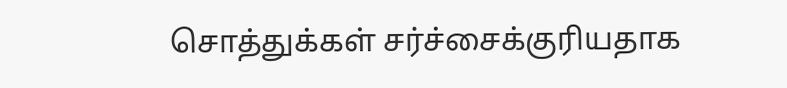சொத்துக்கள் சர்ச்சைக்குரியதாக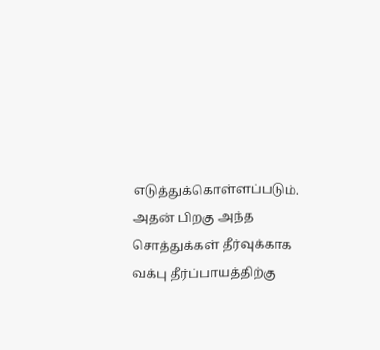எடுத்துக்கொள்ளப்படும். அதன் பிறகு அந்த சொத்துக்கள் தீர்வுக்காக வக்பு தீர்ப்பாயத்திற்கு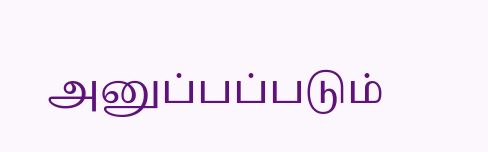அனுப்பப்படும்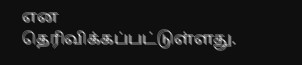என தெரிவிக்கப்பட்டுள்ளது.